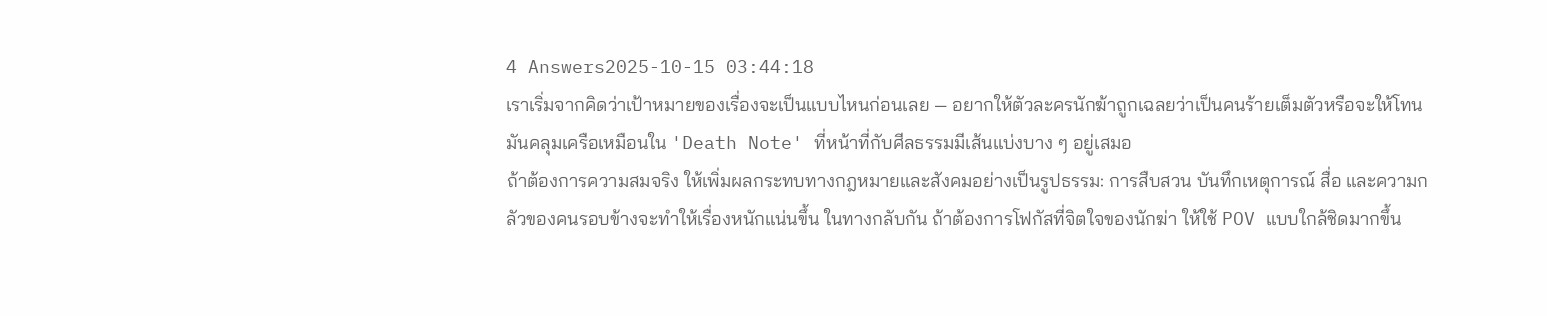4 Answers2025-10-15 03:44:18
เราเริ่มจากคิดว่าเป้าหมายของเรื่องจะเป็นแบบไหนก่อนเลย — อยากให้ตัวละครนักฆ้าถูกเฉลยว่าเป็นคนร้ายเต็มตัวหรือจะให้โทนมันคลุมเครือเหมือนใน 'Death Note' ที่หน้าที่กับศีลธรรมมีเส้นแบ่งบาง ๆ อยู่เสมอ
ถ้าต้องการความสมจริง ให้เพิ่มผลกระทบทางกฎหมายและสังคมอย่างเป็นรูปธรรม: การสืบสวน บันทึกเหตุการณ์ สื่อ และความกลัวของคนรอบข้างจะทำให้เรื่องหนักแน่นขึ้น ในทางกลับกัน ถ้าต้องการโฟกัสที่จิตใจของนักฆ่า ให้ใช้ POV แบบใกล้ชิดมากขึ้น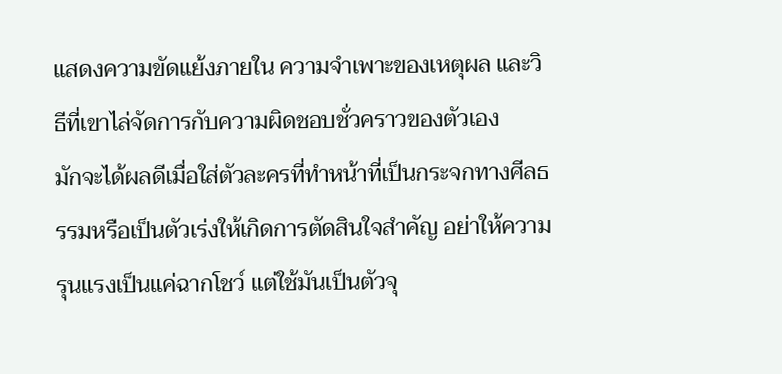แสดงความขัดแย้งภายใน ความจำเพาะของเหตุผล และวิธีที่เขาไล่จัดการกับความผิดชอบชั่วคราวของตัวเอง
มักจะได้ผลดีเมื่อใส่ตัวละครที่ทำหน้าที่เป็นกระจกทางศีลธรรมหรือเป็นตัวเร่งให้เกิดการตัดสินใจสำคัญ อย่าให้ความรุนแรงเป็นแค่ฉากโชว์ แต่ใช้มันเป็นตัวจุ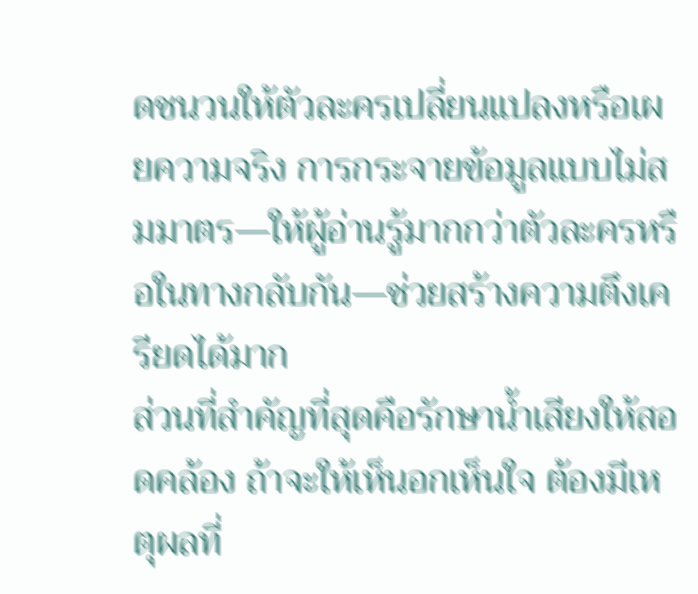ดชนวนให้ตัวละครเปลี่ยนแปลงหรือเผยความจริง การกระจายข้อมูลแบบไม่สมมาตร—ให้ผู้อ่านรู้มากกว่าตัวละครหรือในทางกลับกัน—ช่วยสร้างความตึงเครียดได้มาก
ส่วนที่สำคัญที่สุดคือรักษาน้ำเสียงให้สอดคล้อง ถ้าจะให้เห็นอกเห็นใจ ต้องมีเหตุผลที่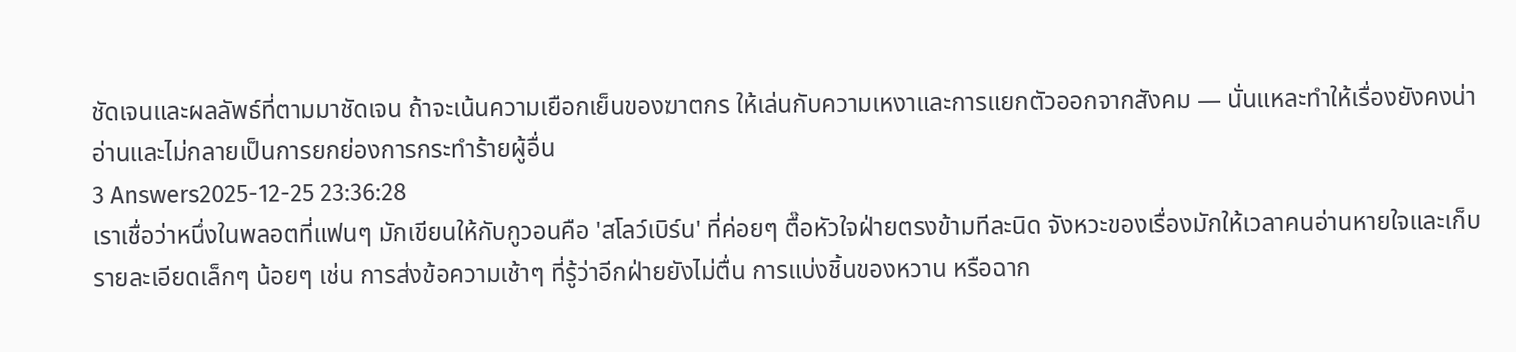ชัดเจนและผลลัพธ์ที่ตามมาชัดเจน ถ้าจะเน้นความเยือกเย็นของฆาตกร ให้เล่นกับความเหงาและการแยกตัวออกจากสังคม — นั่นแหละทำให้เรื่องยังคงน่าอ่านและไม่กลายเป็นการยกย่องการกระทำร้ายผู้อื่น
3 Answers2025-12-25 23:36:28
เราเชื่อว่าหนึ่งในพลอตที่แฟนๆ มักเขียนให้กับกูวอนคือ 'สโลว์เบิร์น' ที่ค่อยๆ ตื๊อหัวใจฝ่ายตรงข้ามทีละนิด จังหวะของเรื่องมักให้เวลาคนอ่านหายใจและเก็บรายละเอียดเล็กๆ น้อยๆ เช่น การส่งข้อความเช้าๆ ที่รู้ว่าอีกฝ่ายยังไม่ตื่น การแบ่งชิ้นของหวาน หรือฉาก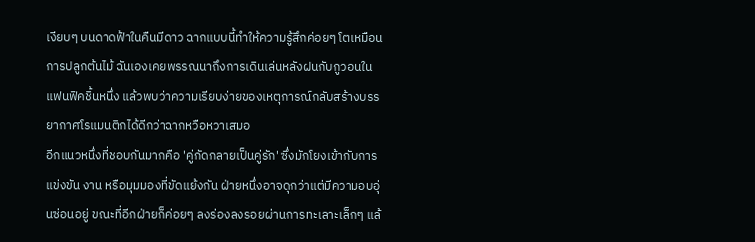เงียบๆ บนดาดฟ้าในคืนมีดาว ฉากแบบนี้ทำให้ความรู้สึกค่อยๆ โตเหมือนการปลูกต้นไม้ ฉันเองเคยพรรณนาถึงการเดินเล่นหลังฝนกับกูวอนในแฟนฟิคชิ้นหนึ่ง แล้วพบว่าความเรียบง่ายของเหตุการณ์กลับสร้างบรรยากาศโรแมนติกได้ดีกว่าฉากหวือหวาเสมอ
อีกแนวหนึ่งที่ชอบกันมากคือ 'คู่กัดกลายเป็นคู่รัก' ซึ่งมักโยงเข้ากับการแข่งขัน งาน หรือมุมมองที่ขัดแย้งกัน ฝ่ายหนึ่งอาจดุกว่าแต่มีความอบอุ่นซ่อนอยู่ ขณะที่อีกฝ่ายก็ค่อยๆ ลงร่องลงรอยผ่านการทะเลาะเล็กๆ แล้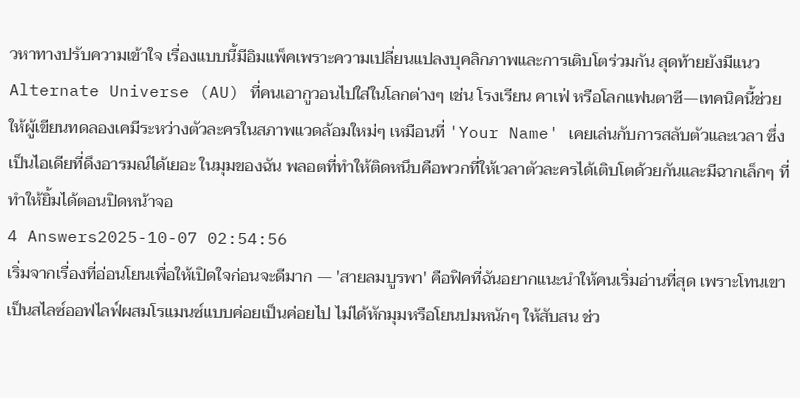วหาทางปรับความเข้าใจ เรื่องแบบนี้มีอิมแพ็คเพราะความเปลี่ยนแปลงบุคลิกภาพและการเติบโตร่วมกัน สุดท้ายยังมีแนว Alternate Universe (AU) ที่คนเอากูวอนไปใส่ในโลกต่างๆ เช่น โรงเรียน คาเฟ่ หรือโลกแฟนตาซี—เทคนิคนี้ช่วยให้ผู้เขียนทดลองเคมีระหว่างตัวละครในสภาพแวดล้อมใหม่ๆ เหมือนที่ 'Your Name' เคยเล่นกับการสลับตัวและเวลา ซึ่งเป็นไอเดียที่ดึงอารมณ์ได้เยอะ ในมุมของฉัน พลอตที่ทำให้ติดหนึบคือพวกที่ให้เวลาตัวละครได้เติบโตด้วยกันและมีฉากเล็กๆ ที่ทำให้ยิ้มได้ตอนปิดหน้าจอ
4 Answers2025-10-07 02:54:56
เริ่มจากเรื่องที่อ่อนโยนเพื่อให้เปิดใจก่อนจะดีมาก — 'สายลมบูรพา' คือฟิคที่ฉันอยากแนะนำให้คนเริ่มอ่านที่สุด เพราะโทนเขาเป็นสไลซ์ออฟไลฟ์ผสมโรแมนซ์แบบค่อยเป็นค่อยไป ไม่ได้หักมุมหรือโยนปมหนักๆ ให้สับสน ช่ว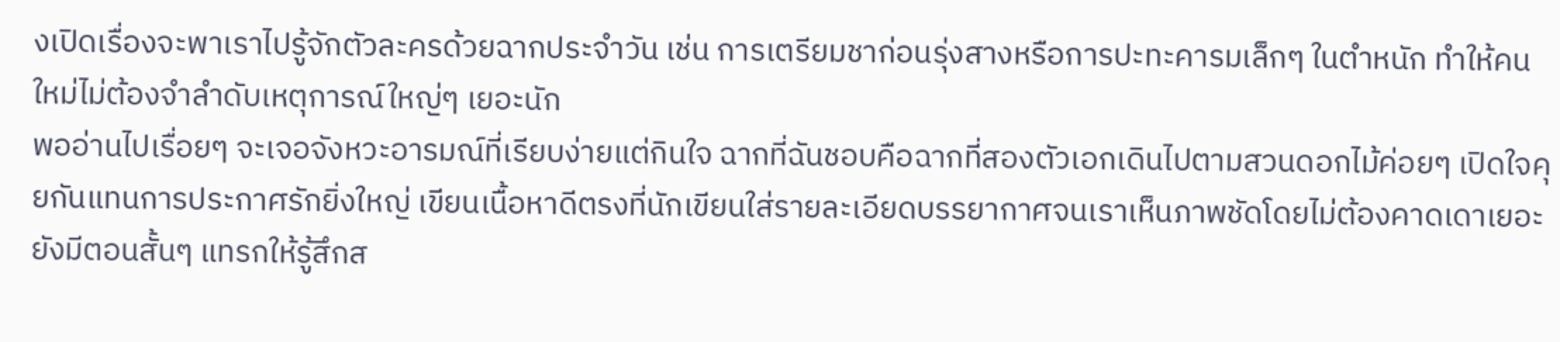งเปิดเรื่องจะพาเราไปรู้จักตัวละครด้วยฉากประจำวัน เช่น การเตรียมชาก่อนรุ่งสางหรือการปะทะคารมเล็กๆ ในตำหนัก ทำให้คนใหม่ไม่ต้องจำลำดับเหตุการณ์ใหญ่ๆ เยอะนัก
พออ่านไปเรื่อยๆ จะเจอจังหวะอารมณ์ที่เรียบง่ายแต่กินใจ ฉากที่ฉันชอบคือฉากที่สองตัวเอกเดินไปตามสวนดอกไม้ค่อยๆ เปิดใจคุยกันแทนการประกาศรักยิ่งใหญ่ เขียนเนื้อหาดีตรงที่นักเขียนใส่รายละเอียดบรรยากาศจนเราเห็นภาพชัดโดยไม่ต้องคาดเดาเยอะ ยังมีตอนสั้นๆ แทรกให้รู้สึกส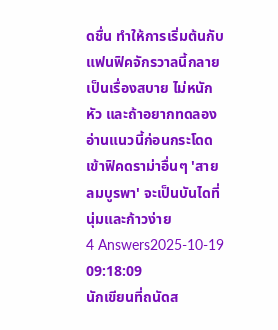ดชื่น ทำให้การเริ่มต้นกับแฟนฟิคจักรวาลนี้กลายเป็นเรื่องสบาย ไม่หนักหัว และถ้าอยากทดลองอ่านแนวนี้ก่อนกระโดดเข้าฟิคดราม่าอื่นๆ 'สายลมบูรพา' จะเป็นบันไดที่นุ่มและก้าวง่าย
4 Answers2025-10-19 09:18:09
นักเขียนที่ถนัดส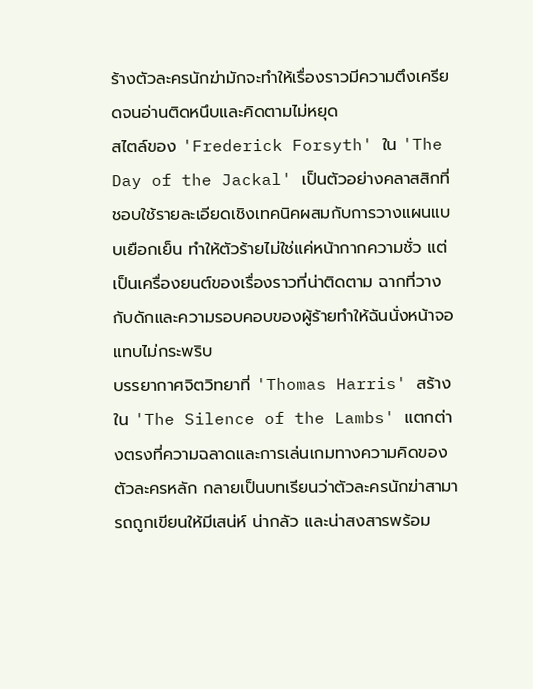ร้างตัวละครนักฆ่ามักจะทำให้เรื่องราวมีความตึงเครียดจนอ่านติดหนึบและคิดตามไม่หยุด
สไตล์ของ 'Frederick Forsyth' ใน 'The Day of the Jackal' เป็นตัวอย่างคลาสสิกที่ชอบใช้รายละเอียดเชิงเทคนิคผสมกับการวางแผนแบบเยือกเย็น ทำให้ตัวร้ายไม่ใช่แค่หน้ากากความชั่ว แต่เป็นเครื่องยนต์ของเรื่องราวที่น่าติดตาม ฉากที่วางกับดักและความรอบคอบของผู้ร้ายทำให้ฉันนั่งหน้าจอแทบไม่กระพริบ
บรรยากาศจิตวิทยาที่ 'Thomas Harris' สร้างใน 'The Silence of the Lambs' แตกต่างตรงที่ความฉลาดและการเล่นเกมทางความคิดของตัวละครหลัก กลายเป็นบทเรียนว่าตัวละครนักฆ่าสามารถถูกเขียนให้มีเสน่ห์ น่ากลัว และน่าสงสารพร้อม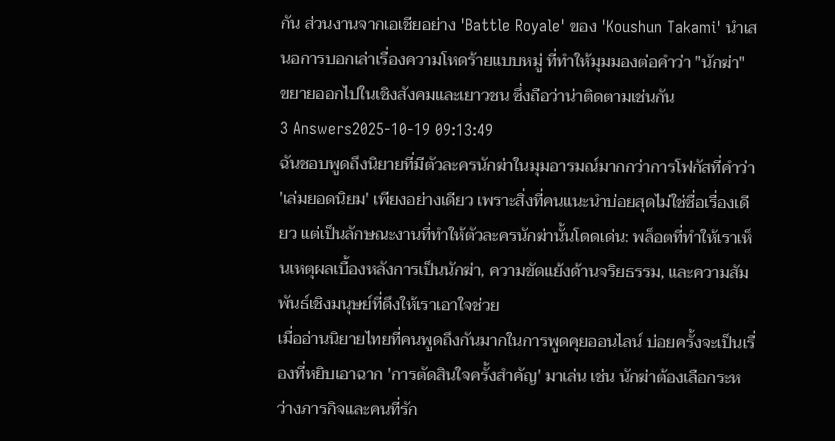กัน ส่วนงานจากเอเชียอย่าง 'Battle Royale' ของ 'Koushun Takami' นำเสนอการบอกเล่าเรื่องความโหดร้ายแบบหมู่ ที่ทำให้มุมมองต่อคำว่า "นักฆ่า" ขยายออกไปในเชิงสังคมและเยาวชน ซึ่งถือว่าน่าติดตามเช่นกัน
3 Answers2025-10-19 09:13:49
ฉันชอบพูดถึงนิยายที่มีตัวละครนักฆ่าในมุมอารมณ์มากกว่าการโฟกัสที่คำว่า 'เล่มยอดนิยม' เพียงอย่างเดียว เพราะสิ่งที่คนแนะนำบ่อยสุดไม่ใช่ชื่อเรื่องเดียว แต่เป็นลักษณะงานที่ทำให้ตัวละครนักฆ่านั้นโดดเด่น: พล็อตที่ทำให้เราเห็นเหตุผลเบื้องหลังการเป็นนักฆ่า, ความขัดแย้งด้านจริยธรรม, และความสัมพันธ์เชิงมนุษย์ที่ดึงให้เราเอาใจช่วย
เมื่ออ่านนิยายไทยที่คนพูดถึงกันมากในการพูดคุยออนไลน์ บ่อยครั้งจะเป็นเรื่องที่หยิบเอาฉาก 'การตัดสินใจครั้งสำคัญ' มาเล่น เช่น นักฆ่าต้องเลือกระหว่างภารกิจและคนที่รัก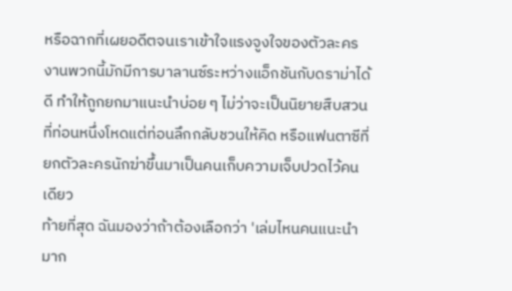หรือฉากที่เผยอดีตจนเราเข้าใจแรงจูงใจของตัวละคร งานพวกนี้มักมีการบาลานซ์ระหว่างแอ็กชันกับดราม่าได้ดี ทำให้ถูกยกมาแนะนำบ่อย ๆ ไม่ว่าจะเป็นนิยายสืบสวนที่ท่อนหนึ่งโหดแต่ท่อนลึกกลับชวนให้คิด หรือแฟนตาซีที่ยกตัวละครนักฆ่าขึ้นมาเป็นคนเก็บความเจ็บปวดไว้คนเดียว
ท้ายที่สุด ฉันมองว่าถ้าต้องเลือกว่า 'เล่มไหนคนแนะนำมาก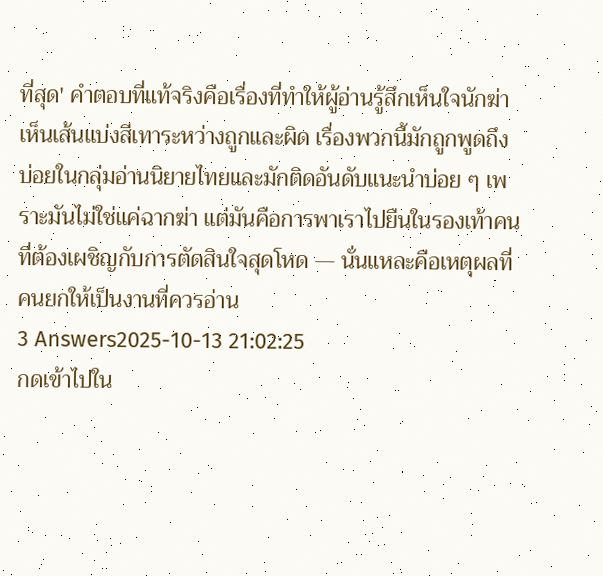ที่สุด' คำตอบที่แท้จริงคือเรื่องที่ทำให้ผู้อ่านรู้สึกเห็นใจนักฆ่า เห็นเส้นแบ่งสีเทาระหว่างถูกและผิด เรื่องพวกนี้มักถูกพูดถึงบ่อยในกลุ่มอ่านนิยายไทยและมักติดอันดับแนะนำบ่อย ๆ เพราะมันไม่ใช่แค่ฉากฆ่า แต่มันคือการพาเราไปยืนในรองเท้าคนที่ต้องเผชิญกับการตัดสินใจสุดโหด — นั่นแหละคือเหตุผลที่คนยกให้เป็นงานที่ควรอ่าน
3 Answers2025-10-13 21:02:25
กดเข้าไปใน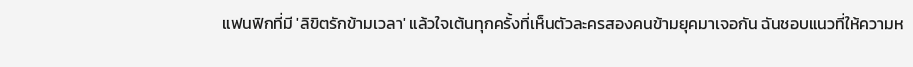แฟนฟิกที่มี 'ลิขิตรักข้ามเวลา' แล้วใจเต้นทุกครั้งที่เห็นตัวละครสองคนข้ามยุคมาเจอกัน ฉันชอบแนวที่ให้ความห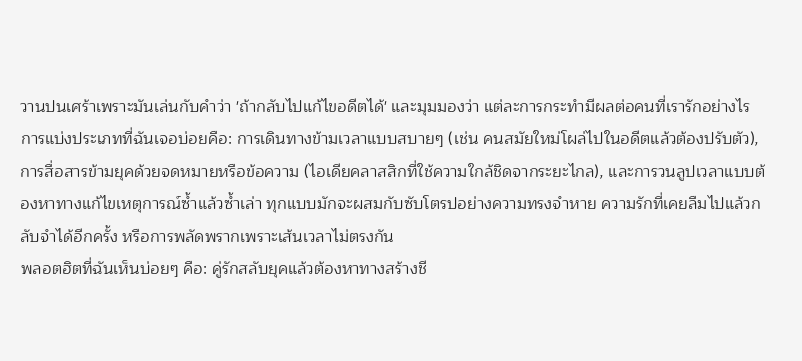วานปนเศร้าเพราะมันเล่นกับคำว่า 'ถ้ากลับไปแก้ไขอดีตได้' และมุมมองว่า แต่ละการกระทำมีผลต่อคนที่เรารักอย่างไร
การแบ่งประเภทที่ฉันเจอบ่อยคือ: การเดินทางข้ามเวลาแบบสบายๆ (เช่น คนสมัยใหม่โผล่ไปในอดีตแล้วต้องปรับตัว), การสื่อสารข้ามยุคด้วยจดหมายหรือข้อความ (ไอเดียคลาสสิกที่ใช้ความใกล้ชิดจากระยะไกล), และการวนลูปเวลาแบบต้องหาทางแก้ไขเหตุการณ์ซ้ำแล้วซ้ำเล่า ทุกแบบมักจะผสมกับซับโตรปอย่างความทรงจำหาย ความรักที่เคยลืมไปแล้วกลับจำได้อีกครั้ง หรือการพลัดพรากเพราะเส้นเวลาไม่ตรงกัน
พลอตฮิตที่ฉันเห็นบ่อยๆ คือ: คู่รักสลับยุคแล้วต้องหาทางสร้างชี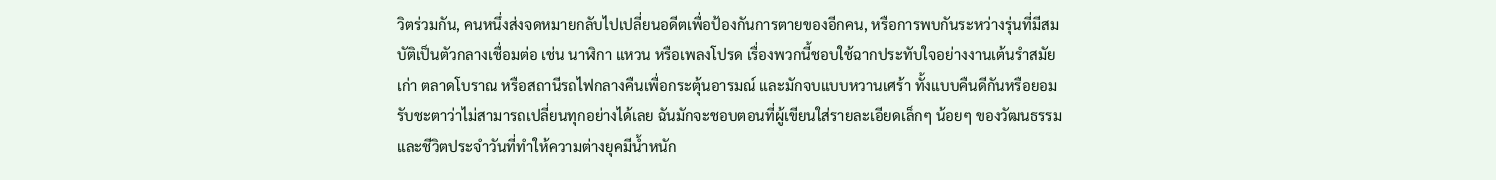วิตร่วมกัน, คนหนึ่งส่งจดหมายกลับไปเปลี่ยนอดีตเพื่อป้องกันการตายของอีกคน, หรือการพบกันระหว่างรุ่นที่มีสมบัติเป็นตัวกลางเชื่อมต่อ เช่น นาฬิกา แหวน หรือเพลงโปรด เรื่องพวกนี้ชอบใช้ฉากประทับใจอย่างงานเต้นรำสมัยเก่า ตลาดโบราณ หรือสถานีรถไฟกลางคืนเพื่อกระตุ้นอารมณ์ และมักจบแบบหวานเศร้า ทั้งแบบคืนดีกันหรือยอมรับชะตาว่าไม่สามารถเปลี่ยนทุกอย่างได้เลย ฉันมักจะชอบตอนที่ผู้เขียนใส่รายละเอียดเล็กๆ น้อยๆ ของวัฒนธรรมและชีวิตประจำวันที่ทำให้ความต่างยุคมีน้ำหนัก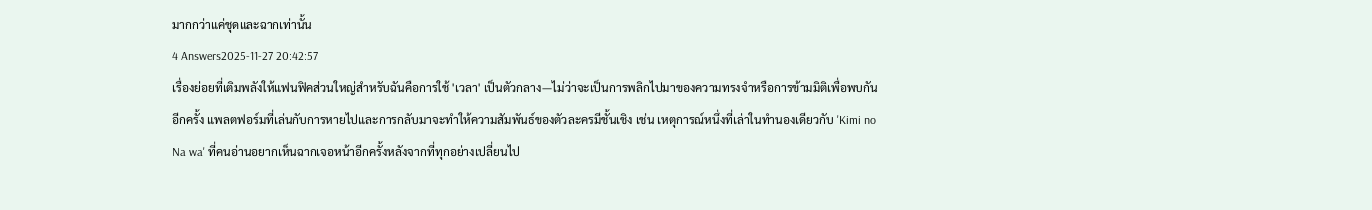มากกว่าแค่ชุดและฉากเท่านั้น
4 Answers2025-11-27 20:42:57
เรื่องย่อยที่เติมพลังให้แฟนฟิคส่วนใหญ่สำหรับฉันคือการใช้ 'เวลา' เป็นตัวกลาง—ไม่ว่าจะเป็นการพลิกไปมาของความทรงจำหรือการข้ามมิติเพื่อพบกันอีกครั้ง แพลตฟอร์มที่เล่นกับการหายไปและการกลับมาจะทำให้ความสัมพันธ์ของตัวละครมีชั้นเชิง เช่น เหตุการณ์หนึ่งที่เล่าในทำนองเดียวกับ 'Kimi no Na wa' ที่คนอ่านอยากเห็นฉากเจอหน้าอีกครั้งหลังจากที่ทุกอย่างเปลี่ยนไป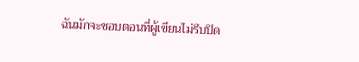ฉันมักจะชอบตอนที่ผู้เขียนไม่รีบปิด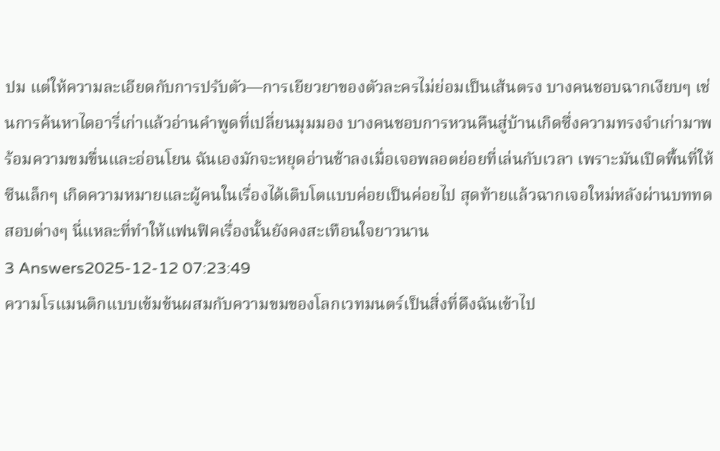ปม แต่ให้ความละเอียดกับการปรับตัว—การเยียวยาของตัวละครไม่ย่อมเป็นเส้นตรง บางคนชอบฉากเงียบๆ เช่นการค้นหาไดอารี่เก่าแล้วอ่านคำพูดที่เปลี่ยนมุมมอง บางคนชอบการหวนคืนสู่บ้านเกิดซึ่งความทรงจำเก่ามาพร้อมความขมขื่นและอ่อนโยน ฉันเองมักจะหยุดอ่านช้าลงเมื่อเจอพลอตย่อยที่เล่นกับเวลา เพราะมันเปิดพื้นที่ให้ซีนเล็กๆ เกิดความหมายและผู้คนในเรื่องได้เติบโตแบบค่อยเป็นค่อยไป สุดท้ายแล้วฉากเจอใหม่หลังผ่านบททดสอบต่างๆ นี่แหละที่ทำให้แฟนฟิคเรื่องนั้นยังคงสะเทือนใจยาวนาน
3 Answers2025-12-12 07:23:49
ความโรแมนติกแบบเข้มข้นผสมกับความขมของโลกเวทมนตร์เป็นสิ่งที่ดึงฉันเข้าไป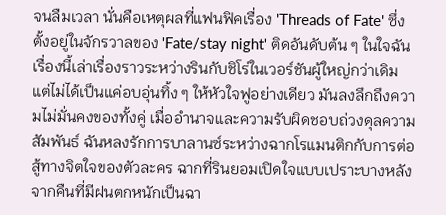จนลืมเวลา นั่นคือเหตุผลที่แฟนฟิคเรื่อง 'Threads of Fate' ซึ่งตั้งอยู่ในจักรวาลของ 'Fate/stay night' ติดอันดับต้น ๆ ในใจฉัน เรื่องนี้เล่าเรื่องราวระหว่างรินกับชิโร่ในเวอร์ชันผู้ใหญ่กว่าเดิม แต่ไม่ได้เป็นแค่อบอุ่นทิ้ง ๆ ให้หัวใจฟูอย่างเดียว มันลงลึกถึงความไม่มั่นคงของทั้งคู่ เมื่ออำนาจและความรับผิดชอบถ่วงดุลความสัมพันธ์ ฉันหลงรักการบาลานซ์ระหว่างฉากโรแมนติกกับการต่อสู้ทางจิตใจของตัวละคร ฉากที่รินยอมเปิดใจแบบเปราะบางหลังจากคืนที่มีฝนตกหนักเป็นฉา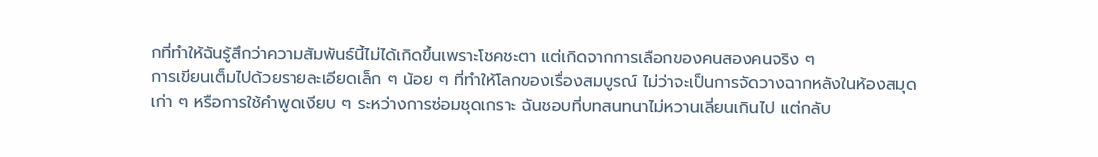กที่ทำให้ฉันรู้สึกว่าความสัมพันธ์นี้ไม่ได้เกิดขึ้นเพราะโชคชะตา แต่เกิดจากการเลือกของคนสองคนจริง ๆ
การเขียนเต็มไปด้วยรายละเอียดเล็ก ๆ น้อย ๆ ที่ทำให้โลกของเรื่องสมบูรณ์ ไม่ว่าจะเป็นการจัดวางฉากหลังในห้องสมุดเก่า ๆ หรือการใช้คำพูดเงียบ ๆ ระหว่างการซ่อมชุดเกราะ ฉันชอบที่บทสนทนาไม่หวานเลี่ยนเกินไป แต่กลับ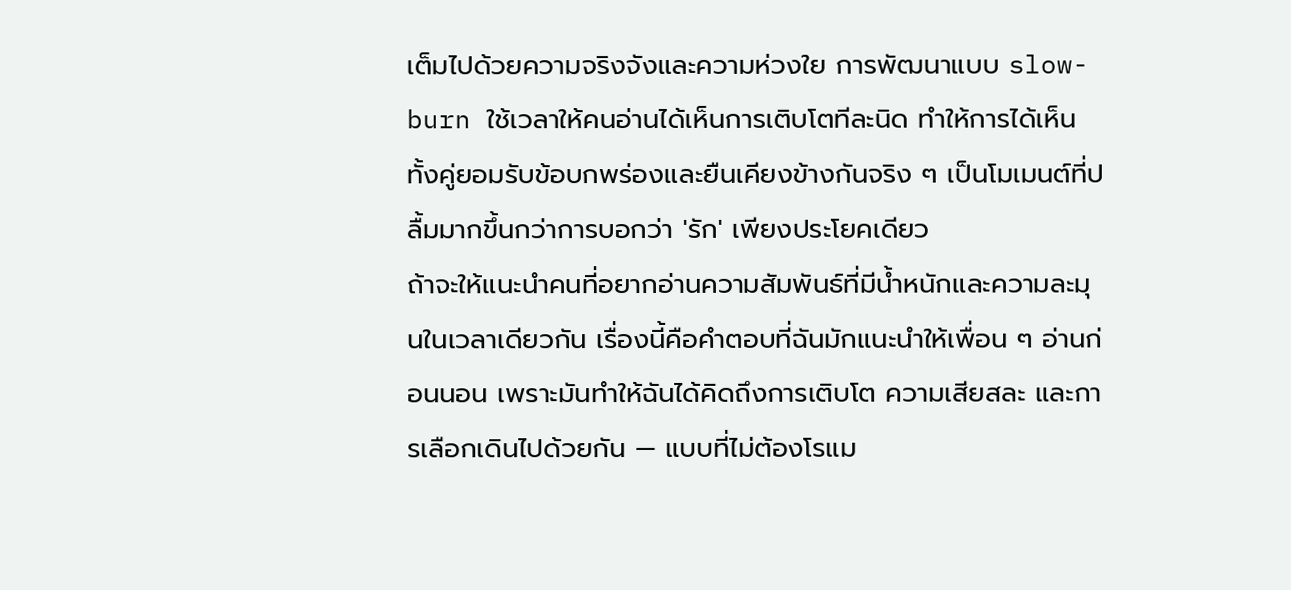เต็มไปด้วยความจริงจังและความห่วงใย การพัฒนาแบบ slow-burn ใช้เวลาให้คนอ่านได้เห็นการเติบโตทีละนิด ทำให้การได้เห็นทั้งคู่ยอมรับข้อบกพร่องและยืนเคียงข้างกันจริง ๆ เป็นโมเมนต์ที่ปลื้มมากขึ้นกว่าการบอกว่า 'รัก' เพียงประโยคเดียว
ถ้าจะให้แนะนำคนที่อยากอ่านความสัมพันธ์ที่มีน้ำหนักและความละมุนในเวลาเดียวกัน เรื่องนี้คือคำตอบที่ฉันมักแนะนำให้เพื่อน ๆ อ่านก่อนนอน เพราะมันทำให้ฉันได้คิดถึงการเติบโต ความเสียสละ และการเลือกเดินไปด้วยกัน — แบบที่ไม่ต้องโรแม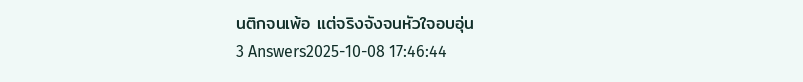นติกจนเพ้อ แต่จริงจังจนหัวใจอบอุ่น
3 Answers2025-10-08 17:46:44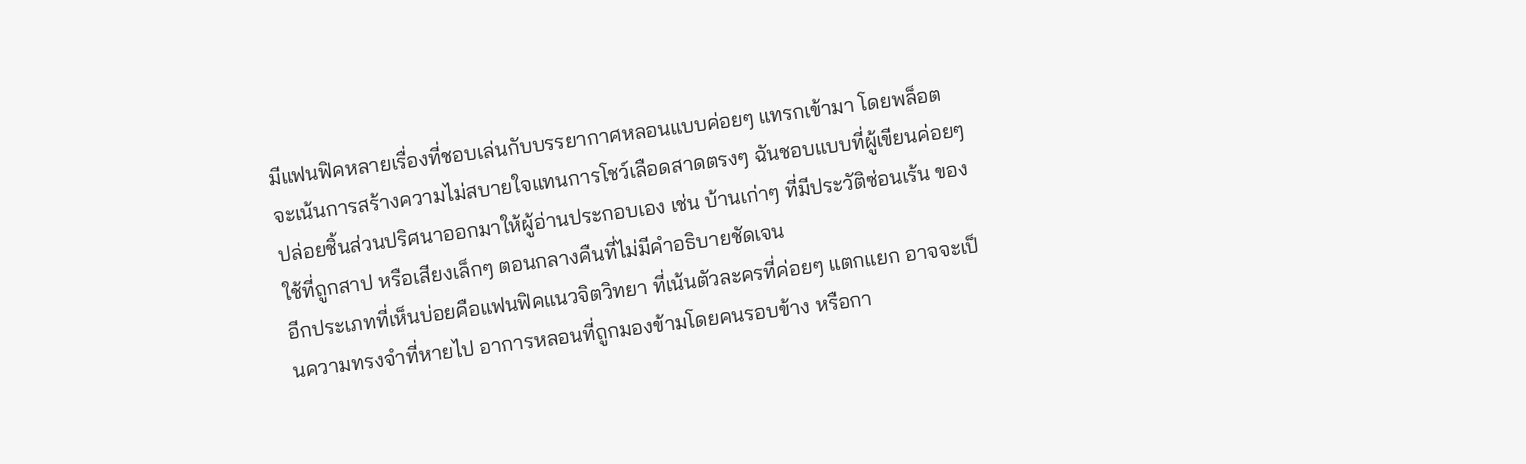มีแฟนฟิคหลายเรื่องที่ชอบเล่นกับบรรยากาศหลอนแบบค่อยๆ แทรกเข้ามา โดยพล็อตจะเน้นการสร้างความไม่สบายใจแทนการโชว์เลือดสาดตรงๆ ฉันชอบแบบที่ผู้เขียนค่อยๆ ปล่อยชิ้นส่วนปริศนาออกมาให้ผู้อ่านประกอบเอง เช่น บ้านเก่าๆ ที่มีประวัติซ่อนเร้น ของใช้ที่ถูกสาป หรือเสียงเล็กๆ ตอนกลางคืนที่ไม่มีคำอธิบายชัดเจน
อีกประเภทที่เห็นบ่อยคือแฟนฟิคแนวจิตวิทยา ที่เน้นตัวละครที่ค่อยๆ แตกแยก อาจจะเป็นความทรงจำที่หายไป อาการหลอนที่ถูกมองข้ามโดยคนรอบข้าง หรือกา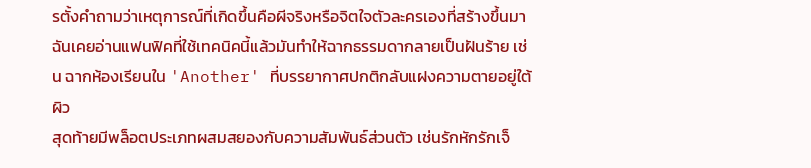รตั้งคำถามว่าเหตุการณ์ที่เกิดขึ้นคือผีจริงหรือจิตใจตัวละครเองที่สร้างขึ้นมา ฉันเคยอ่านแฟนฟิคที่ใช้เทคนิคนี้แล้วมันทำให้ฉากธรรมดากลายเป็นฝันร้าย เช่น ฉากห้องเรียนใน 'Another' ที่บรรยากาศปกติกลับแฝงความตายอยู่ใต้ผิว
สุดท้ายมีพล็อตประเภทผสมสยองกับความสัมพันธ์ส่วนตัว เช่นรักหักรักเจ็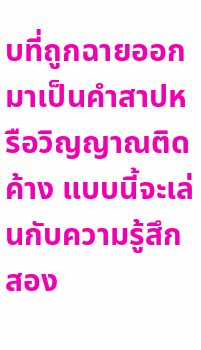บที่ถูกฉายออกมาเป็นคำสาปหรือวิญญาณติดค้าง แบบนี้จะเล่นกับความรู้สึกสอง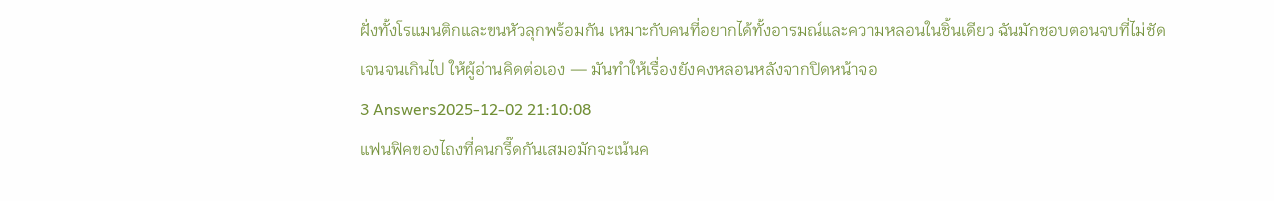ฝั่งทั้งโรแมนติกและขนหัวลุกพร้อมกัน เหมาะกับคนที่อยากได้ทั้งอารมณ์และความหลอนในชิ้นเดียว ฉันมักชอบตอนจบที่ไม่ชัดเจนจนเกินไป ให้ผู้อ่านคิดต่อเอง — มันทำให้เรื่องยังคงหลอนหลังจากปิดหน้าจอ
3 Answers2025-12-02 21:10:08
แฟนฟิคของไถงที่คนกรี๊ดกันเสมอมักจะเน้นค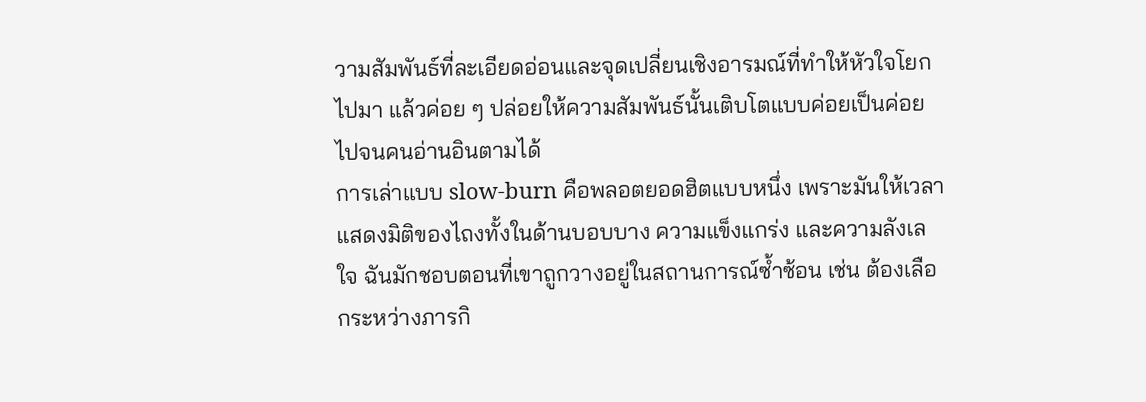วามสัมพันธ์ที่ละเอียดอ่อนและจุดเปลี่ยนเชิงอารมณ์ที่ทำให้หัวใจโยกไปมา แล้วค่อย ๆ ปล่อยให้ความสัมพันธ์นั้นเติบโตแบบค่อยเป็นค่อยไปจนคนอ่านอินตามได้
การเล่าแบบ slow-burn คือพลอตยอดฮิตแบบหนึ่ง เพราะมันให้เวลาแสดงมิติของไถงทั้งในด้านบอบบาง ความแข็งแกร่ง และความลังเลใจ ฉันมักชอบตอนที่เขาถูกวางอยู่ในสถานการณ์ซ้ำซ้อน เช่น ต้องเลือกระหว่างภารกิ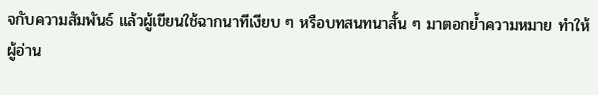จกับความสัมพันธ์ แล้วผู้เขียนใช้ฉากนาทีเงียบ ๆ หรือบทสนทนาสั้น ๆ มาตอกย้ำความหมาย ทำให้ผู้อ่าน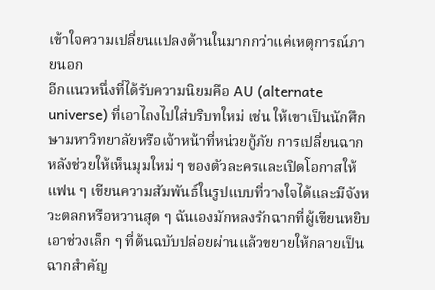เข้าใจความเปลี่ยนแปลงด้านในมากกว่าแค่เหตุการณ์ภายนอก
อีกแนวหนึ่งที่ได้รับความนิยมคือ AU (alternate universe) ที่เอาไถงไปใส่บริบทใหม่ เช่น ให้เขาเป็นนักศึกษามหาวิทยาลัยหรือเจ้าหน้าที่หน่วยกู้ภัย การเปลี่ยนฉากหลังช่วยให้เห็นมุมใหม่ ๆ ของตัวละครและเปิดโอกาสให้แฟน ๆ เขียนความสัมพันธ์ในรูปแบบที่วางใจได้และมีจังหวะตลกหรือหวานสุด ๆ ฉันเองมักหลงรักฉากที่ผู้เขียนหยิบเอาช่วงเล็ก ๆ ที่ต้นฉบับปล่อยผ่านแล้วขยายให้กลายเป็นฉากสำคัญ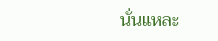นั่นแหละ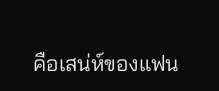คือเสน่ห์ของแฟน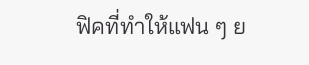ฟิคที่ทำให้แฟน ๆ ย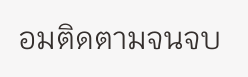อมติดตามจนจบ